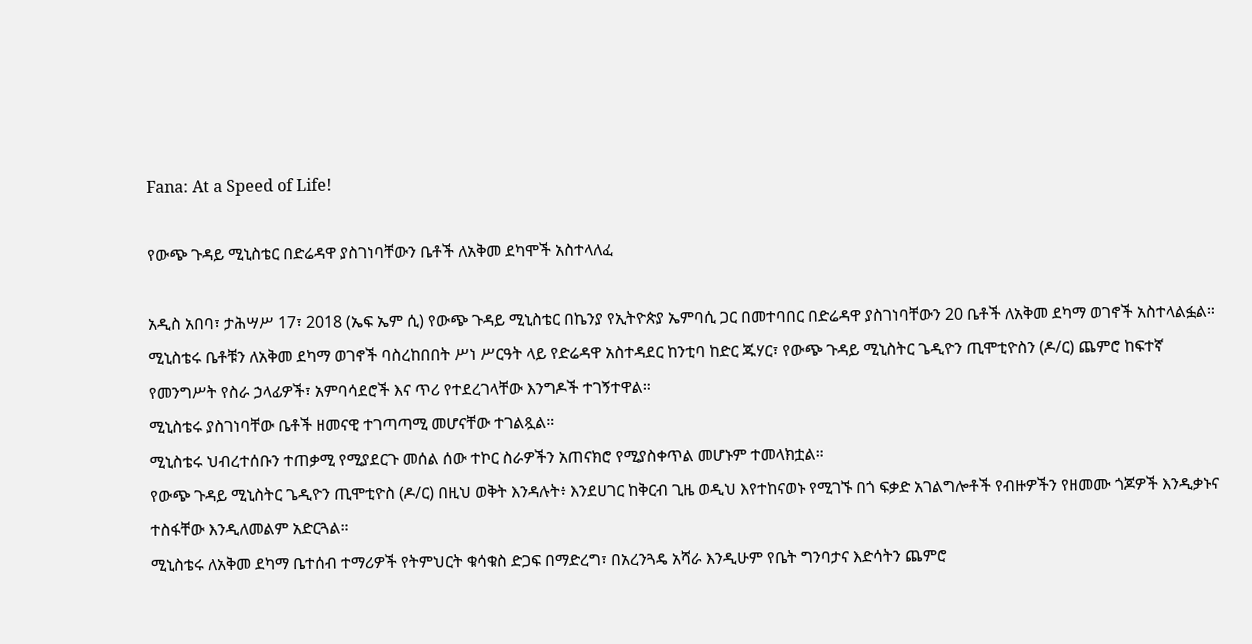Fana: At a Speed of Life!

የውጭ ጉዳይ ሚኒስቴር በድሬዳዋ ያስገነባቸውን ቤቶች ለአቅመ ደካሞች አስተላለፈ

አዲስ አበባ፣ ታሕሣሥ 17፣ 2018 (ኤፍ ኤም ሲ) የውጭ ጉዳይ ሚኒስቴር በኬንያ የኢትዮጵያ ኤምባሲ ጋር በመተባበር በድሬዳዋ ያስገነባቸውን 20 ቤቶች ለአቅመ ደካማ ወገኖች አስተላልፏል።
ሚኒስቴሩ ቤቶቹን ለአቅመ ደካማ ወገኖች ባስረከበበት ሥነ ሥርዓት ላይ የድሬዳዋ አስተዳደር ከንቲባ ከድር ጁሃር፣ የውጭ ጉዳይ ሚኒስትር ጌዲዮን ጢሞቲዮስን (ዶ/ር) ጨምሮ ከፍተኛ የመንግሥት የስራ ኃላፊዎች፣ አምባሳደሮች እና ጥሪ የተደረገላቸው እንግዶች ተገኝተዋል።
ሚኒስቴሩ ያስገነባቸው ቤቶች ዘመናዊ ተገጣጣሚ መሆናቸው ተገልጿል።
ሚኒስቴሩ ህብረተሰቡን ተጠቃሚ የሚያደርጉ መሰል ሰው ተኮር ስራዎችን አጠናክሮ የሚያስቀጥል መሆኑም ተመላክቷል።
የውጭ ጉዳይ ሚኒስትር ጌዲዮን ጢሞቲዮስ (ዶ/ር) በዚህ ወቅት እንዳሉት፥ እንደሀገር ከቅርብ ጊዜ ወዲህ እየተከናወኑ የሚገኙ በጎ ፍቃድ አገልግሎቶች የብዙዎችን የዘመሙ ጎጆዎች እንዲቃኑና ተስፋቸው እንዲለመልም አድርጓል።
ሚኒስቴሩ ለአቅመ ደካማ ቤተሰብ ተማሪዎች የትምህርት ቁሳቁስ ድጋፍ በማድረግ፣ በአረንጓዴ አሻራ እንዲሁም የቤት ግንባታና እድሳትን ጨምሮ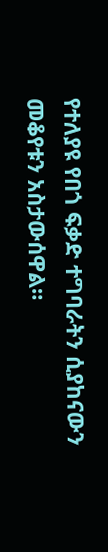የተለያዩ የበጎ ፍቃድ ተግባራትን ሲያከናውን መቆየቱን አስታውሰዋል።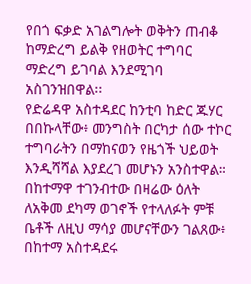የበጎ ፍቃድ አገልግሎት ወቅትን ጠብቆ ከማድረግ ይልቅ የዘወትር ተግባር ማድረግ ይገባል እንደሚገባ አስገንዝበዋል፡፡
የድሬዳዋ አስተዳደር ከንቲባ ከድር ጁሃር በበኩላቸው፥ መንግስት በርካታ ሰው ተኮር ተግባራትን በማከናወን የዜጎች ህይወት እንዲሻሻል እያደረገ መሆኑን አንስተዋል።
በከተማዋ ተገንብተው በዛሬው ዕለት ለአቅመ ደካማ ወገኖች የተላለፉት ምቹ ቤቶች ለዚህ ማሳያ መሆናቸውን ገልጸው፥ በከተማ አስተዳደሩ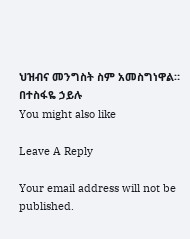ህዝብና መንግስት ስም አመስግነዋል።
በተስፋዬ ኃይሉ
You might also like

Leave A Reply

Your email address will not be published.